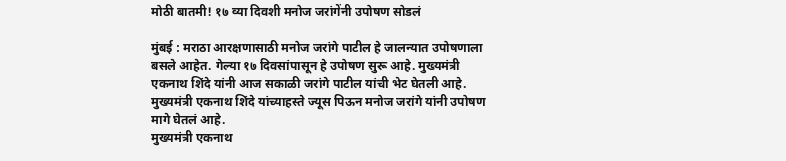मोठी बातमी! १७ व्या दिवशी मनोज जरांगेंनी उपोषण सोडलं

मुंबई : मराठा आरक्षणासाठी मनोज जरांगे पाटील हे जालन्यात उपोषणाला बसले आहेत. गेल्या १७ दिवसांपासून हे उपोषण सुरू आहे. मुख्यमंत्री एकनाथ शिंदे यांनी आज सकाळी जरांगे पाटील यांची भेट घेतली आहे. मुख्यमंत्री एकनाथ शिंदे यांच्याहस्ते ज्यूस पिऊन मनोज जरांगे यांनी उपोषण मागे घेतलं आहे.
मुख्यमंत्री एकनाथ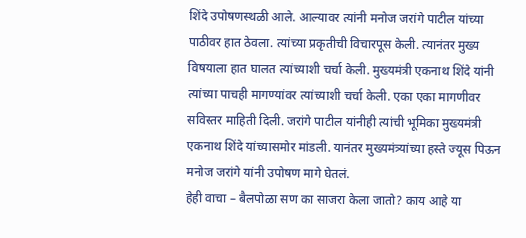शिंदे उपोषणस्थळी आले. आल्यावर त्यांनी मनोज जरांगे पाटील यांच्या पाठीवर हात ठेवला. त्यांच्या प्रकृतीची विचारपूस केली. त्यानंतर मुख्य विषयाला हात घालत त्यांच्याशी चर्चा केली. मुख्यमंत्री एकनाथ शिंदे यांनी त्यांच्या पाचही मागण्यांवर त्यांच्याशी चर्चा केली. एका एका मागणीवर सविस्तर माहिती दिली. जरांगे पाटील यांनीही त्यांची भूमिका मुख्यमंत्री एकनाथ शिंदे यांच्यासमोर मांडली. यानंतर मुख्यमंत्र्यांच्या हस्ते ज्यूस पिऊन मनोज जरांगे यांनी उपोषण मागे घेतलं.
हेही वाचा – बैलपोळा सण का साजरा केला जातो? काय आहे या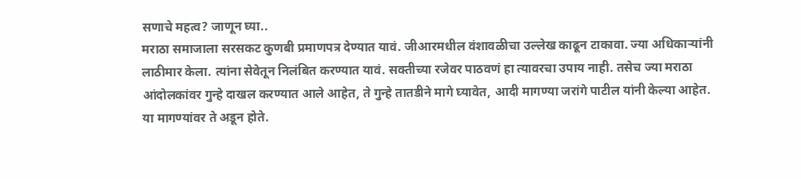सणाचे महत्व? जाणून घ्या..
मराठा समाजाला सरसकट कुणबी प्रमाणपत्र देण्यात यावं. जीआरमधील वंशावळीचा उल्लेख काढून टाकावा. ज्या अधिकाऱ्यांनी लाठीमार केला. त्यांना सेवेतून निलंबित करण्यात यावं. सक्तीच्या रजेवर पाठवणं हा त्यावरचा उपाय नाही. तसेच ज्या मराठा आंदोलकांवर गुन्हे दाखल करण्यात आले आहेत, ते गुन्हे तातडीने मागे घ्यावेत, आदी मागण्या जरांगे पाटील यांनी केल्या आहेत. या मागण्यांवर ते अडून होते.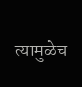त्यामुळेच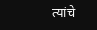त्यांचे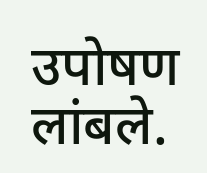उपोषण लांबले.